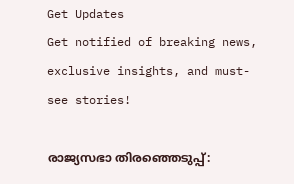Get Updates
Get notified of breaking news, exclusive insights, and must-see stories!

രാജ്യസഭാ തിരഞ്ഞെടുപ്പ്: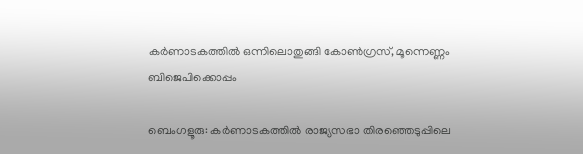കര്‍ണാടകത്തില്‍ ഒന്നിലൊതുങ്ങി കോണ്‍ഗ്രസ്, മൂന്നെണ്ണം ബിജെപിക്കൊപ്പം

ബെംഗളൂരു: കര്‍ണാടകത്തില്‍ രാജ്യസഭാ തിരഞ്ഞെടുപ്പിലെ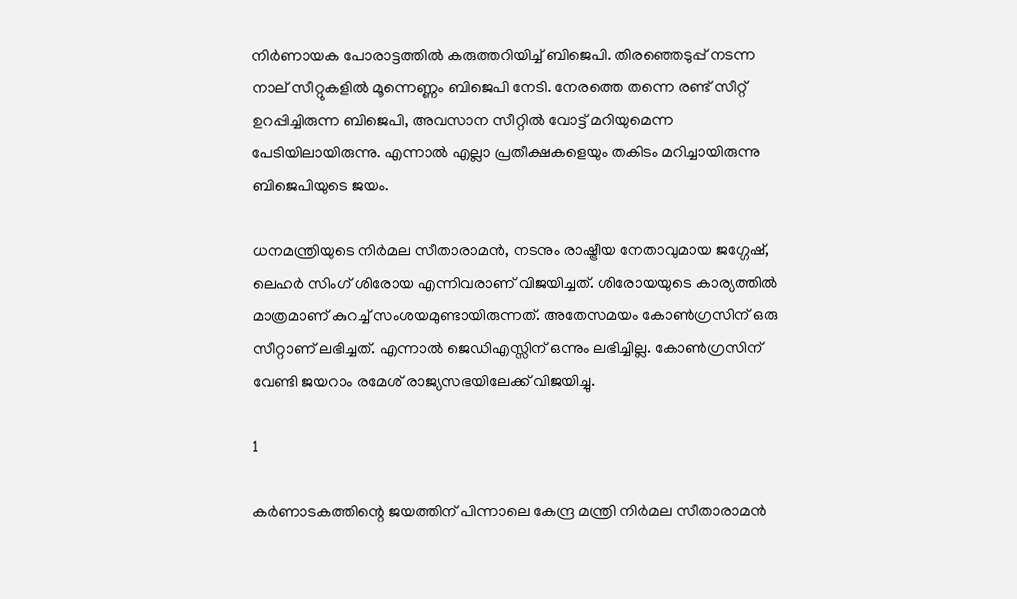നിര്‍ണായക പോരാട്ടത്തില്‍ കരുത്തറിയിച്ച് ബിജെപി. തിരഞ്ഞെടുപ്പ് നടന്ന നാല് സീറ്റുകളില്‍ മൂന്നെണ്ണം ബിജെപി നേടി. നേരത്തെ തന്നെ രണ്ട് സീറ്റ് ഉറപ്പിച്ചിരുന്ന ബിജെപി, അവസാന സീറ്റില്‍ വോട്ട് മറിയുമെന്ന പേടിയിലായിരുന്നു. എന്നാല്‍ എല്ലാ പ്രതീക്ഷകളെയും തകിടം മറിച്ചായിരുന്നു ബിജെപിയുടെ ജയം.

ധനമന്ത്രിയുടെ നിര്‍മല സീതാരാമന്‍, നടനും രാഷ്ട്രീയ നേതാവുമായ ജഗ്ഗേഷ്, ലെഹര്‍ സിംഗ് ശിരോയ എന്നിവരാണ് വിജയിച്ചത്. ശിരോയയുടെ കാര്യത്തില്‍ മാത്രമാണ് കുറച്ച് സംശയമുണ്ടായിരുന്നത്. അതേസമയം കോണ്‍ഗ്രസിന് ഒരു സീറ്റാണ് ലഭിച്ചത്. എന്നാല്‍ ജെഡിഎസ്സിന് ഒന്നും ലഭിച്ചില്ല. കോണ്‍ഗ്രസിന് വേണ്ടി ജയറാം രമേശ് രാജ്യസഭയിലേക്ക് വിജയിച്ചു.

1

കര്‍ണാടകത്തിന്റെ ജയത്തിന് പിന്നാലെ കേന്ദ്ര മന്ത്രി നിര്‍മല സീതാരാമന്‍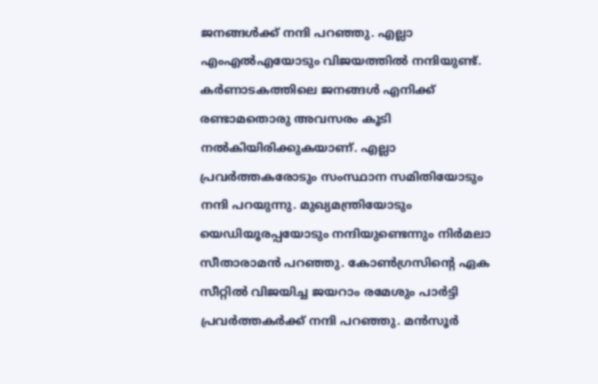ജനങ്ങള്‍ക്ക് നന്ദി പറഞ്ഞു. എല്ലാ എംഎല്‍എയോടും വിജയത്തില്‍ നന്ദിയുണ്ട്. കര്‍ണാടകത്തിലെ ജനങ്ങള്‍ എനിക്ക് രണ്ടാമതൊരു അവസരം കൂടി നല്‍കിയിരിക്കുകയാണ്. എല്ലാ പ്രവര്‍ത്തകരോടും സംസ്ഥാന സമിതിയോടും നന്ദി പറയുന്നു. മുഖ്യമന്ത്രിയോടും യെഡിയൂരപ്പയോടും നന്ദിയുണ്ടെന്നും നിര്‍മലാ സീതാരാമന്‍ പറഞ്ഞു. കോണ്‍ഗ്രസിന്റെ ഏക സീറ്റില്‍ വിജയിച്ച ജയറാം രമേശും പാര്‍ട്ടി പ്രവര്‍ത്തകര്‍ക്ക് നന്ദി പറഞ്ഞു. മന്‍സൂര്‍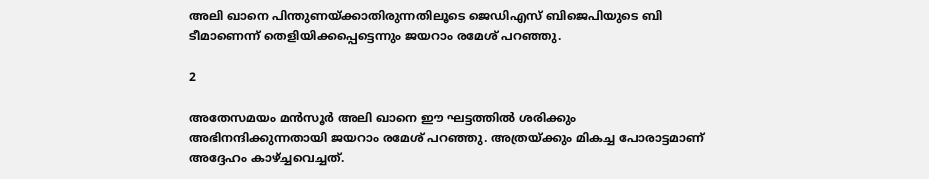അലി ഖാനെ പിന്തുണയ്ക്കാതിരുന്നതിലൂടെ ജെഡിഎസ് ബിജെപിയുടെ ബി ടീമാണെന്ന് തെളിയിക്കപ്പെട്ടെന്നും ജയറാം രമേശ് പറഞ്ഞു.

2

അതേസമയം മന്‍സൂര്‍ അലി ഖാനെ ഈ ഘട്ടത്തില്‍ ശരിക്കും അഭിനന്ദിക്കുന്നതായി ജയറാം രമേശ് പറഞ്ഞു. അത്രയ്ക്കും മികച്ച പോരാട്ടമാണ് അദ്ദേഹം കാഴ്ച്ചവെച്ചത്.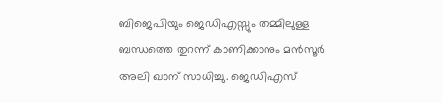ബിജെപിയും ജെഡിഎസ്സും തമ്മിലുള്ള ബന്ധത്തെ തുറന്ന് കാണിക്കാനും മന്‍സൂര്‍ അലി ഖാന് സാധിച്ചു. ജെഡിഎസ്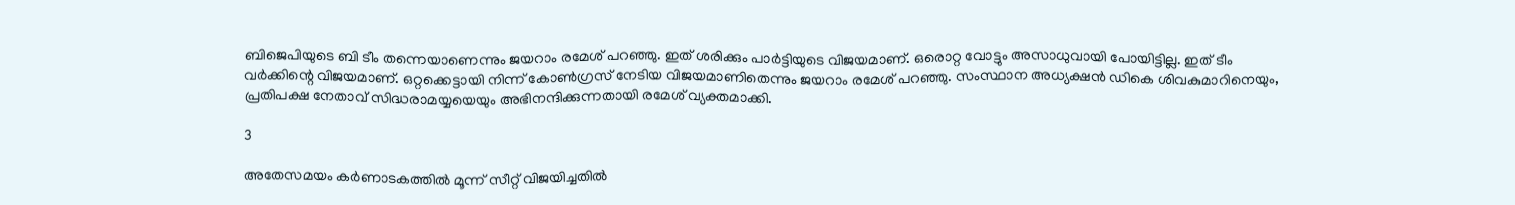ബിജെപിയുടെ ബി ടീം തന്നെയാണെന്നും ജയറാം രമേശ് പറഞ്ഞു. ഇത് ശരിക്കും പാര്‍ട്ടിയുടെ വിജയമാണ്. ഒരൊറ്റ വോട്ടും അസാധുവായി പോയിട്ടില്ല. ഇത് ടീം വര്‍ക്കിന്റെ വിജയമാണ്. ഒറ്റക്കെട്ടായി നിന്ന് കോണ്‍ഗ്രസ് നേടിയ വിജയമാണിതെന്നും ജയറാം രമേശ് പറഞ്ഞു. സംസ്ഥാന അധ്യക്ഷന്‍ ഡികെ ശിവകുമാറിനെയും, പ്രതിപക്ഷ നേതാവ് സിദ്ധരാമയ്യയെയും അഭിനന്ദിക്കുന്നതായി രമേശ് വ്യക്തമാക്കി.

3

അതേസമയം കര്‍ണാടകത്തില്‍ മൂന്ന് സീറ്റ് വിജയിച്ചതില്‍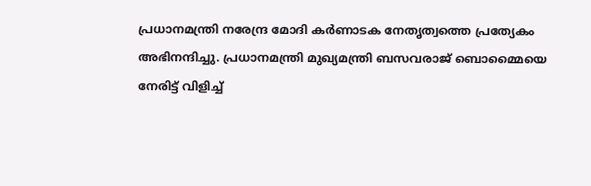പ്രധാനമന്ത്രി നരേന്ദ്ര മോദി കര്‍ണാടക നേതൃത്വത്തെ പ്രത്യേകം അഭിനന്ദിച്ചു. പ്രധാനമന്ത്രി മുഖ്യമന്ത്രി ബസവരാജ് ബൊമ്മൈയെ നേരിട്ട് വിളിച്ച്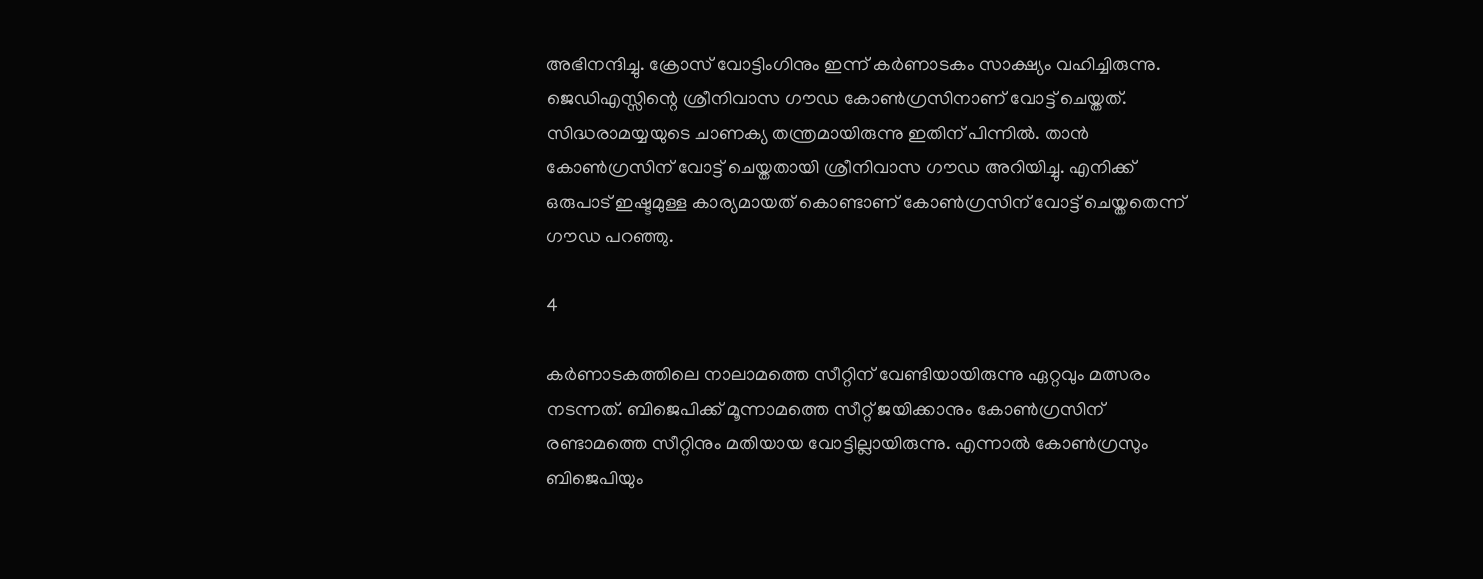അഭിനന്ദിച്ചു. ക്രോസ് വോട്ടിംഗിനും ഇന്ന് കര്‍ണാടകം സാക്ഷ്യം വഹിച്ചിരുന്നു. ജെഡിഎസ്സിന്റെ ശ്രീനിവാസ ഗൗഡ കോണ്‍ഗ്രസിനാണ് വോട്ട് ചെയ്തത്. സിദ്ധരാമയ്യയുടെ ചാണക്യ തന്ത്രമായിരുന്നു ഇതിന് പിന്നില്‍. താന്‍ കോണ്‍ഗ്രസിന് വോട്ട് ചെയ്തതായി ശ്രീനിവാസ ഗൗഡ അറിയിച്ചു. എനിക്ക് ഒരുപാട് ഇഷ്ടമുള്ള കാര്യമായത് കൊണ്ടാണ് കോണ്‍ഗ്രസിന് വോട്ട് ചെയ്തതെന്ന് ഗൗഡ പറഞ്ഞു.

4

കര്‍ണാടകത്തിലെ നാലാമത്തെ സീറ്റിന് വേണ്ടിയായിരുന്നു ഏറ്റവും മത്സരം നടന്നത്. ബിജെപിക്ക് മൂന്നാമത്തെ സീറ്റ് ജയിക്കാനും കോണ്‍ഗ്രസിന് രണ്ടാമത്തെ സീറ്റിനും മതിയായ വോട്ടില്ലായിരുന്നു. എന്നാല്‍ കോണ്‍ഗ്രസും ബിജെപിയും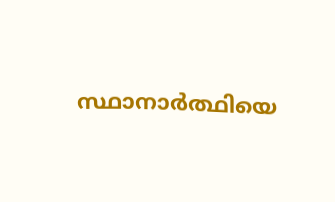സ്ഥാനാര്‍ത്ഥിയെ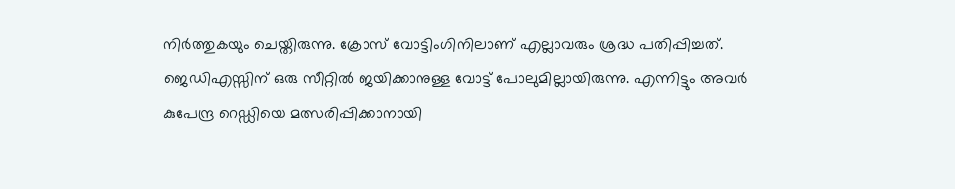നിര്‍ത്തുകയും ചെയ്തിരുന്നു. ക്രോസ് വോട്ടിംഗിനിലാണ് എല്ലാവരും ശ്രദ്ധ പതിപ്പിച്ചത്. ജെഡിഎസ്സിന് ഒരു സീറ്റില്‍ ജയിക്കാനുള്ള വോട്ട് പോലുമില്ലായിരുന്നു. എന്നിട്ടും അവര്‍ കുപേന്ദ്ര റെഡ്ഡിയെ മത്സരിപ്പിക്കാനായി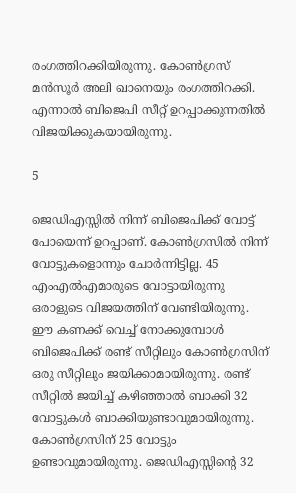രംഗത്തിറക്കിയിരുന്നു. കോണ്‍ഗ്രസ് മന്‍സൂര്‍ അലി ഖാനെയും രംഗത്തിറക്കി. എന്നാല്‍ ബിജെപി സീറ്റ് ഉറപ്പാക്കുന്നതില്‍ വിജയിക്കുകയായിരുന്നു.

5

ജെഡിഎസ്സില്‍ നിന്ന് ബിജെപിക്ക് വോട്ട് പോയെന്ന് ഉറപ്പാണ്. കോണ്‍ഗ്രസില്‍ നിന്ന് വോട്ടുകളൊന്നും ചോര്‍ന്നിട്ടില്ല. 45 എംഎല്‍എമാരുടെ വോട്ടായിരുന്നു ഒരാളുടെ വിജയത്തിന് വേണ്ടിയിരുന്നു. ഈ കണക്ക് വെച്ച് നോക്കുമ്പോള്‍ ബിജെപിക്ക് രണ്ട് സീറ്റിലും കോണ്‍ഗ്രസിന് ഒരു സീറ്റിലും ജയിക്കാമായിരുന്നു. രണ്ട് സീറ്റില്‍ ജയിച്ച് കഴിഞ്ഞാല്‍ ബാക്കി 32 വോട്ടുകള്‍ ബാക്കിയുണ്ടാവുമായിരുന്നു. കോണ്‍ഗ്രസിന് 25 വോട്ടും ഉണ്ടാവുമായിരുന്നു. ജെഡിഎസ്സിന്റെ 32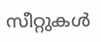സീറ്റുകള്‍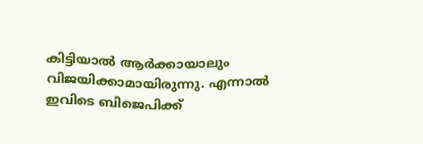കിട്ടിയാല്‍ ആര്‍ക്കായാലും വിജയിക്കാമായിരുന്നു. എന്നാല്‍ ഇവിടെ ബിജെപിക്ക്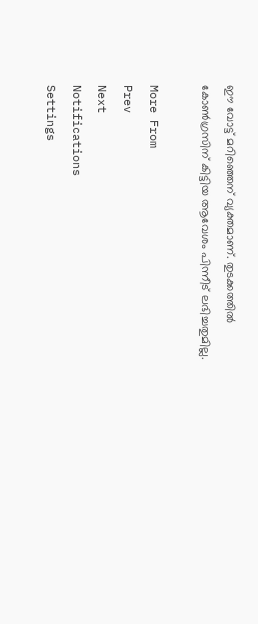ഈ വോട്ട് മറിഞ്ഞെന് വ്യക്തമാണ്. തുടക്കത്തില്‍ കോണ്‍ഗ്രസിന് കിട്ടിയ ആവേശം പിന്നീട് ലഭിച്ചതുമില്ല.

More From
Prev
Next
Notifications
Settings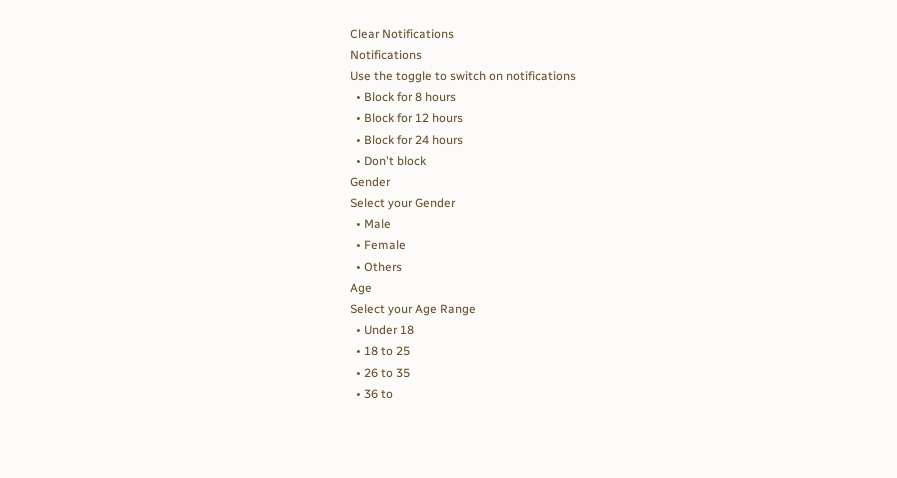Clear Notifications
Notifications
Use the toggle to switch on notifications
  • Block for 8 hours
  • Block for 12 hours
  • Block for 24 hours
  • Don't block
Gender
Select your Gender
  • Male
  • Female
  • Others
Age
Select your Age Range
  • Under 18
  • 18 to 25
  • 26 to 35
  • 36 to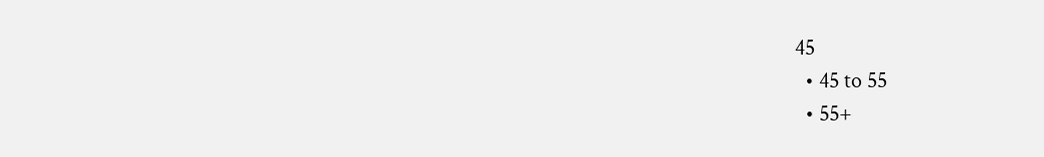45
  • 45 to 55
  • 55+